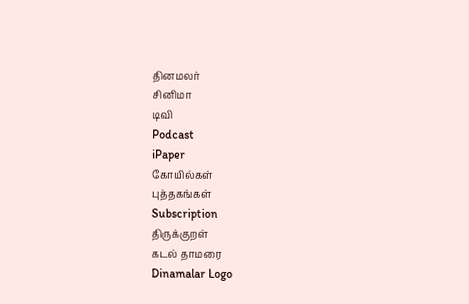தினமலர்
சினிமா
டிவி
Podcast
iPaper
கோயில்கள்
புத்தகங்கள்
Subscription
திருக்குறள்
கடல் தாமரை
Dinamalar Logo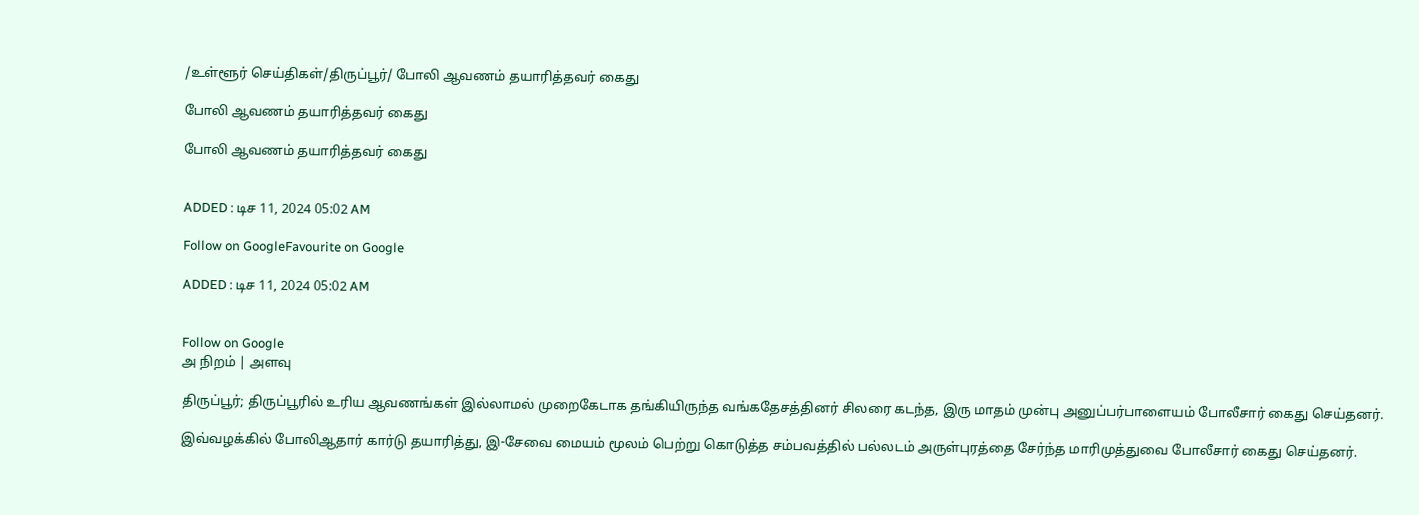/உள்ளூர் செய்திகள்/திருப்பூர்/ போலி ஆவணம் தயாரித்தவர் கைது

போலி ஆவணம் தயாரித்தவர் கைது

போலி ஆவணம் தயாரித்தவர் கைது


ADDED : டிச 11, 2024 05:02 AM

Follow on GoogleFavourite on Google

ADDED : டிச 11, 2024 05:02 AM


Follow on Google
அ நிறம் | அளவு

திருப்பூர்; திருப்பூரில் உரிய ஆவணங்கள் இல்லாமல் முறைகேடாக தங்கியிருந்த வங்கதேசத்தினர் சிலரை கடந்த, இரு மாதம் முன்பு அனுப்பர்பாளையம் போலீசார் கைது செய்தனர்.

இவ்வழக்கில் போலிஆதார் கார்டு தயாரித்து, இ-சேவை மையம் மூலம் பெற்று கொடுத்த சம்பவத்தில் பல்லடம் அருள்புரத்தை சேர்ந்த மாரிமுத்துவை போலீசார் கைது செய்தனர்.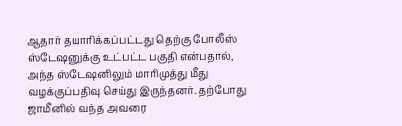ஆதார் தயாரிக்கப்பட்டது தெற்கு போலீஸ் ஸ்டேஷனுக்கு உட்பட்ட பகுதி என்பதால், அந்த ஸ்டேஷனிலும் மாரிமுத்து மீது வழக்குப்பதிவு செய்து இருந்தனர். தற்போது ஜாமீனில் வந்த அவரை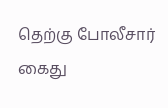தெற்கு போலீசார் கைது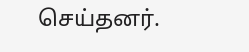செய்தனர்.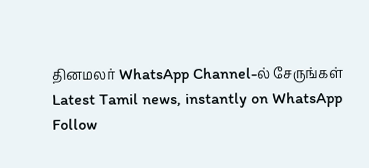தினமலர் WhatsApp Channel-ல் சேருங்கள்
Latest Tamil news, instantly on WhatsApp
Follow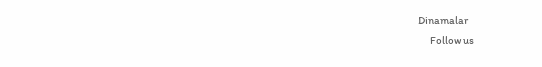Dinamalar
      Follow us